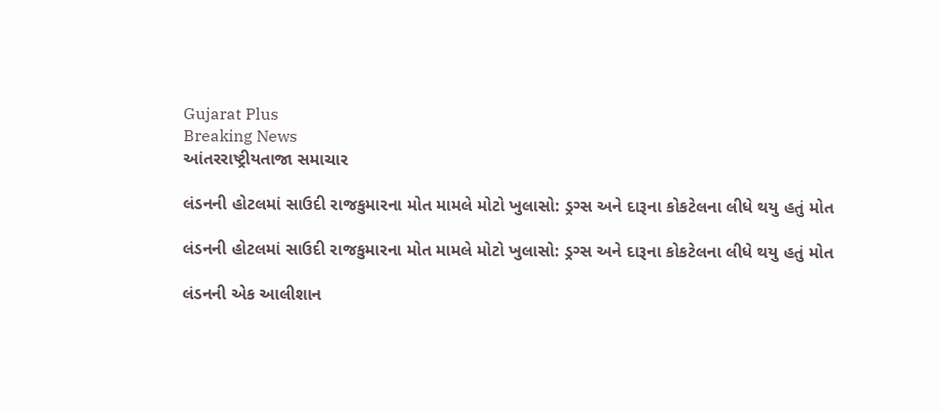Gujarat Plus
Breaking News
આંતરરાષ્ટ્રીયતાજા સમાચાર

લંડનની હોટલમાં સાઉદી રાજકુમારના મોત મામલે મોટો ખુલાસો: ડ્રગ્સ અને દારૂના કોકટેલના લીધે થયુ હતું મોત

લંડનની હોટલમાં સાઉદી રાજકુમારના મોત મામલે મોટો ખુલાસો: ડ્રગ્સ અને દારૂના કોકટેલના લીધે થયુ હતું મોત

લંડનની એક આલીશાન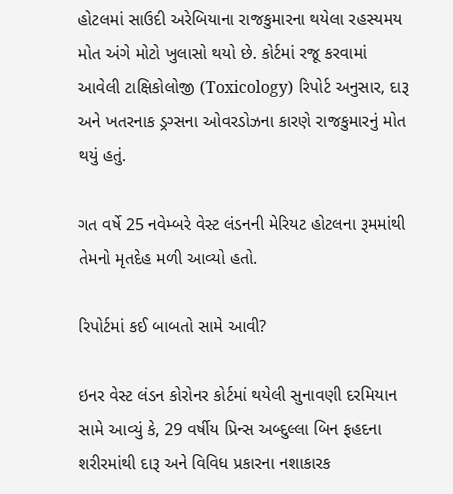હોટલમાં સાઉદી અરેબિયાના રાજકુમારના થયેલા રહસ્યમય મોત અંગે મોટો ખુલાસો થયો છે. કોર્ટમાં રજૂ કરવામાં આવેલી ટાક્ષિકોલોજી (Toxicology) રિપોર્ટ અનુસાર, દારૂ અને ખતરનાક ડ્રગ્સના ઓવરડોઝના કારણે રાજકુમારનું મોત થયું હતું.

ગત વર્ષે 25 નવેમ્બરે વેસ્ટ લંડનની મેરિયટ હોટલના રૂમમાંથી તેમનો મૃતદેહ મળી આવ્યો હતો.

રિપોર્ટમાં કઈ બાબતો સામે આવી?

ઇનર વેસ્ટ લંડન કોરોનર કોર્ટમાં થયેલી સુનાવણી દરમિયાન સામે આવ્યું કે, 29 વર્ષીય પ્રિન્સ અબ્દુલ્લા બિન ફહદના શરીરમાંથી દારૂ અને વિવિધ પ્રકારના નશાકારક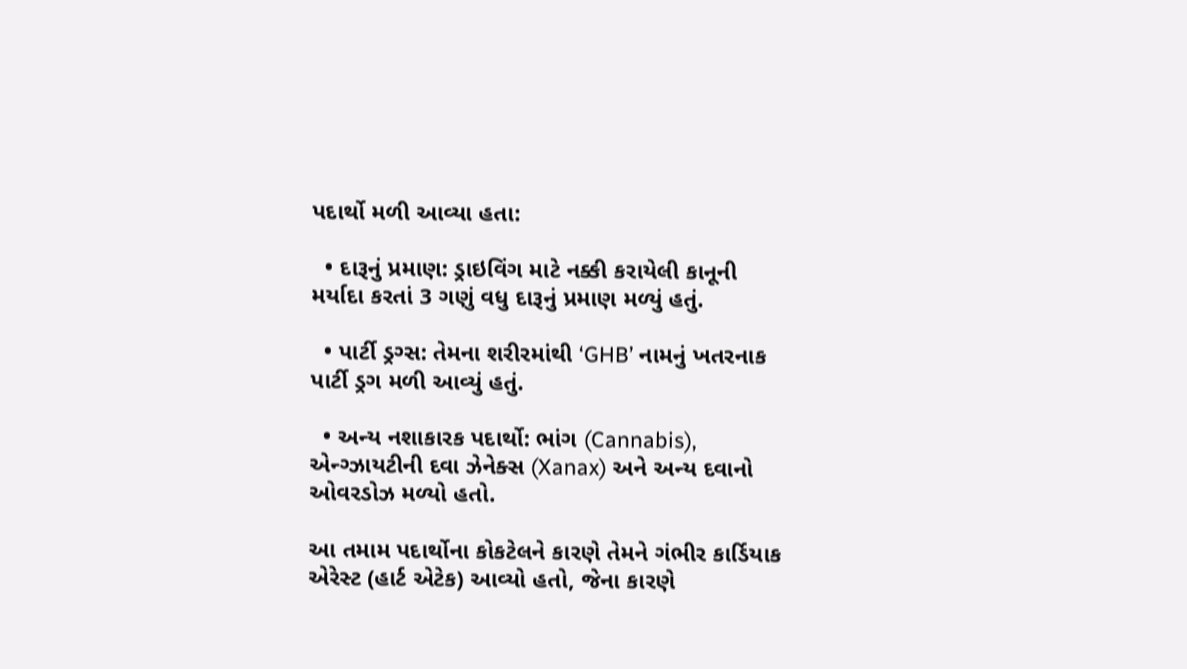પદાર્થો મળી આવ્યા હતા:

  • દારૂનું પ્રમાણ: ડ્રાઇવિંગ માટે નક્કી કરાયેલી કાનૂની મર્યાદા કરતાં 3 ગણું વધુ દારૂનું પ્રમાણ મળ્યું હતું.

  • પાર્ટી ડ્રગ્સ: તેમના શરીરમાંથી ‘GHB’ નામનું ખતરનાક પાર્ટી ડ્રગ મળી આવ્યું હતું.

  • અન્ય નશાકારક પદાર્થો: ભાંગ (Cannabis), એન્ગ્ઝાયટીની દવા ઝેનેક્સ (Xanax) અને અન્ય દવાનો ઓવરડોઝ મળ્યો હતો.

આ તમામ પદાર્થોના કોકટેલને કારણે તેમને ગંભીર કાર્ડિયાક એરેસ્ટ (હાર્ટ એટેક) આવ્યો હતો, જેના કારણે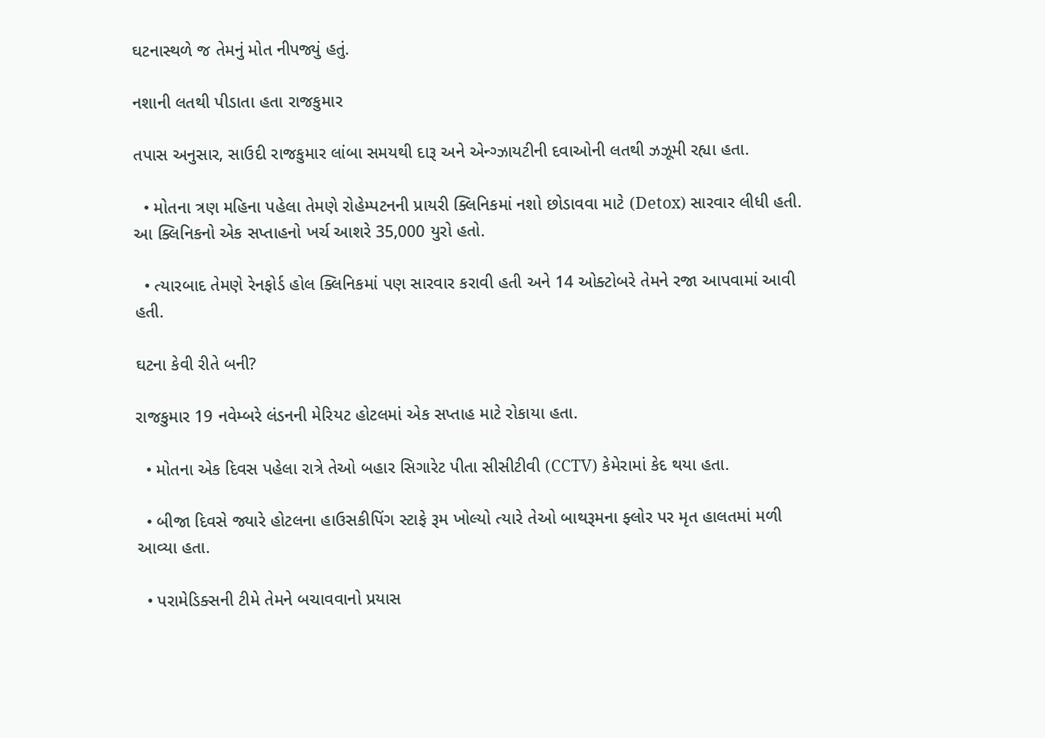ઘટનાસ્થળે જ તેમનું મોત નીપજ્યું હતું.

નશાની લતથી પીડાતા હતા રાજકુમાર

તપાસ અનુસાર, સાઉદી રાજકુમાર લાંબા સમયથી દારૂ અને એન્ગ્ઝાયટીની દવાઓની લતથી ઝઝૂમી રહ્યા હતા.

  • મોતના ત્રણ મહિના પહેલા તેમણે રોહેમ્પટનની પ્રાયરી ક્લિનિકમાં નશો છોડાવવા માટે (Detox) સારવાર લીધી હતી. આ ક્લિનિકનો એક સપ્તાહનો ખર્ચ આશરે 35,000 યુરો હતો.

  • ત્યારબાદ તેમણે રેનફોર્ડ હોલ ક્લિનિકમાં પણ સારવાર કરાવી હતી અને 14 ઓક્ટોબરે તેમને રજા આપવામાં આવી હતી.

ઘટના કેવી રીતે બની?

રાજકુમાર 19 નવેમ્બરે લંડનની મેરિયટ હોટલમાં એક સપ્તાહ માટે રોકાયા હતા.

  • મોતના એક દિવસ પહેલા રાત્રે તેઓ બહાર સિગારેટ પીતા સીસીટીવી (CCTV) કેમેરામાં કેદ થયા હતા.

  • બીજા દિવસે જ્યારે હોટલના હાઉસકીપિંગ સ્ટાફે રૂમ ખોલ્યો ત્યારે તેઓ બાથરૂમના ફ્લોર પર મૃત હાલતમાં મળી આવ્યા હતા.

  • પરામેડિક્સની ટીમે તેમને બચાવવાનો પ્રયાસ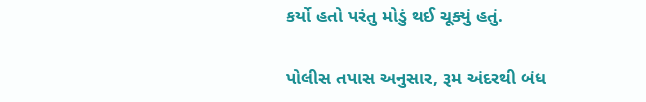કર્યો હતો પરંતુ મોડું થઈ ચૂક્યું હતું.

પોલીસ તપાસ અનુસાર, રૂમ અંદરથી બંધ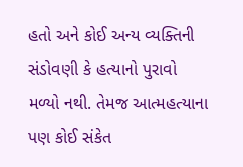હતો અને કોઈ અન્ય વ્યક્તિની સંડોવણી કે હત્યાનો પુરાવો મળ્યો નથી. તેમજ આત્મહત્યાના પણ કોઈ સંકેત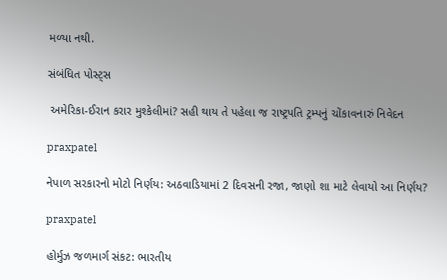મળ્યા નથી.

સંબંધિત પોસ્ટ્સ

 અમેરિકા-ઈરાન કરાર મુશ્કેલીમાં? સહી થાય તે પહેલા જ રાષ્ટ્રપતિ ટ્રમ્પનું ચોંકાવનારું નિવેદન

praxpatel

નેપાળ સરકારનો મોટો નિર્ણય: અઠવાડિયામાં 2 દિવસની રજા, જાણો શા માટે લેવાયો આ નિર્ણય?

praxpatel

હોર્મુઝ જળમાર્ગ સંકટ: ભારતીય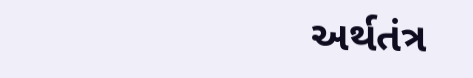અર્થતંત્ર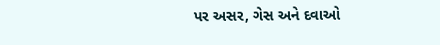પર અસર, ગેસ અને દવાઓ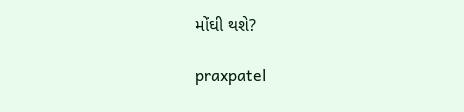મોંઘી થશે?

praxpatel